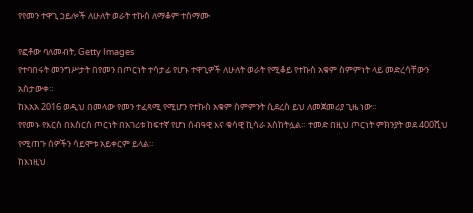የየመን ተዋጊ ኃይሎች ለሁለት ወራት ተኩስ ለማቆም ተስማሙ

የፎቶው ባለመብት, Getty Images
የተባበሩት መንግሥታት በየመን በጦርነት ተሳታፊ የሆኑ ተዋጊዎች ለሁለት ወራት የሚቆይ የተኩስ አቁም ስምምነት ላይ መድረሳቸውን አስታውቀ።
ከእአአ 2016 ወዲህ በመላው የመን ተፈጻሚ የሚሆን የተኩስ አቁም ስምምንት ሲደረስ ይህ ለመጀመሪያ ጊዜ ነው።
የየመኑ የእርስ በእስርስ ጦርነት በአገሪቱ ከፍተኛ የሆነ ሰብዓዊ እና ቁሳዊ ኪሳራ አስከትሏል። ተመድ በዚህ ጦርነት ምክንያት ወደ 400ሺህ የሚጠጉ ሰዎችን ሳይሞቱ አይቀርም ይላል።
ከእነዚህ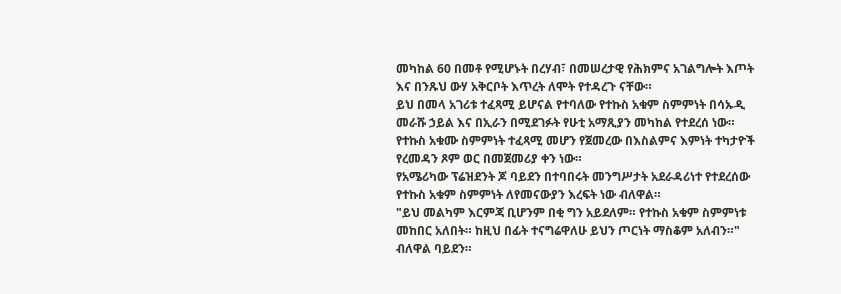መካከል 60 በመቶ የሚሆኑት በረሃብ፣ በመሠረታዊ የሕክምና አገልግሎት እጦት እና በንጹህ ውሃ አቅርቦት እጥረት ለሞት የተዳረጉ ናቸው።
ይህ በመላ አገሪቱ ተፈጻሚ ይሆናል የተባለው የተኩስ አቁም ስምምነት በሳኡዲ መራሹ ኃይል እና በኢራን በሚደገፉት የሁቲ አማጺያን መካከል የተደረሰ ነው።
የተኩስ አቁሙ ስምምነት ተፈጻሚ መሆን የጀመረው በእስልምና እምነት ተካታዮች የረመዳን ጾም ወር በመጀመሪያ ቀን ነው።
የአሜሪካው ፕሬዝደንት ጆ ባይደን በተባበሩት መንግሥታት አደራዳሪነተ የተደረሰው የተኩስ አቁም ስምምነት ለየመናውያን እረፍት ነው ብለዋል።
"ይህ መልካም እርምጃ ቢሆንም በቂ ግን አይደለም። የተኩስ አቁም ስምምነቱ መከበር አለበት። ከዚህ በፊት ተናግሬዋለሁ ይህን ጦርነት ማስቆም አለብን።" ብለዋል ባይደን።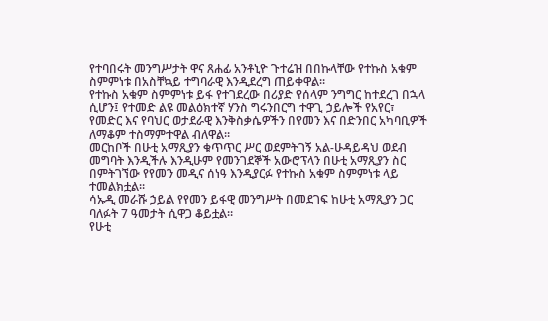የተባበሩት መንግሥታት ዋና ጸሐፊ አንቶኒዮ ጉተሬዝ በበኩላቸው የተኩስ አቁም ስምምነቱ በአስቸኳይ ተግባራዊ እንዲደረግ ጠይቀዋል።
የተኩስ አቁም ስምምነቱ ይፋ የተገደረው በሪያድ የሰላም ንግግር ከተደረገ በኋላ ሲሆን፤ የተመድ ልዩ መልዕክተኛ ሃንስ ግሩንበርግ ተዋጊ ኃይሎች የአየር፣ የመድር እና የባህር ወታደራዊ እንቅስቃሴዎችን በየመን እና በድንበር አካባቢዎች ለማቆም ተስማምተዋል ብለዋል።
መርከቦች በሁቲ አማጺያን ቁጥጥር ሥር ወደምትገኝ አል-ሁዳይዳህ ወደብ መግባት እንዲችሉ እንዲሁም የመንገደኞች አውሮፕላን በሁቲ አማጺያን ስር በምትገኘው የየመን መዲና ሰነዓ እንዲያርፉ የተኩስ አቁም ስምምነቱ ላይ ተመልክቷል።
ሳኡዲ መራሹ ኃይል የየመን ይፋዊ መንግሥት በመደገፍ ከሁቲ አማጺያን ጋር ባለፉት 7 ዓመታት ሲዋጋ ቆይቷል።
የሁቲ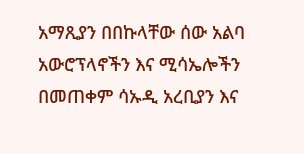አማጺያን በበኩላቸው ሰው አልባ አውሮፕላኖችን እና ሚሳኤሎችን በመጠቀም ሳኡዲ አረቢያን እና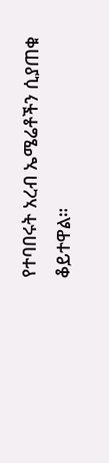የተባበሩት አረብ ኤሜሬቶችን ሲያጠቁ ቆይተዋል።